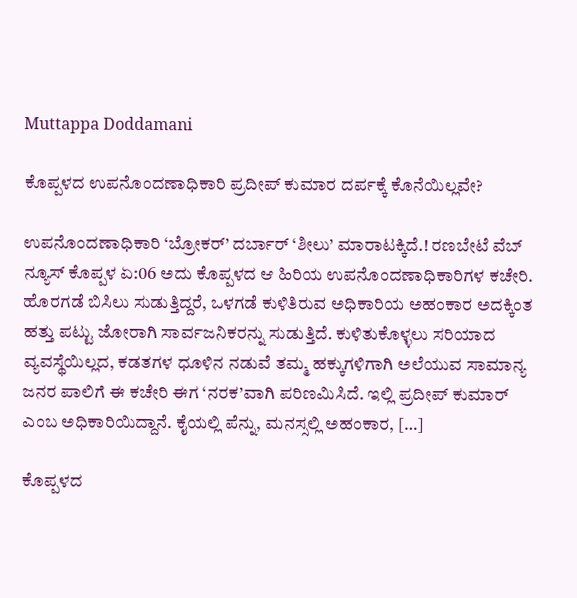Muttappa Doddamani

ಕೊಪ್ಪಳದ ಉಪನೊಂದಣಾಧಿಕಾರಿ ಪ್ರದೀಪ್‌ ಕುಮಾರ ದರ್ಪಕ್ಕೆ ಕೊನೆಯಿಲ್ಲವೇ?

ಉಪನೊಂದಣಾಧಿಕಾರಿ ‘ಬ್ರೋಕರ್’ ದರ್ಬಾರ್ ‘ಶೀಲು’ ಮಾರಾಟಕ್ಕಿದೆ.! ರಣಬೇಟೆ ವೆಬ್‌ ನ್ಯೂಸ್‌ ಕೊಪ್ಪಳ ಏ:06 ಅದು ಕೊಪ್ಪಳದ ಆ ಹಿರಿಯ ಉಪನೊಂದಣಾಧಿಕಾರಿಗಳ ಕಚೇರಿ. ಹೊರಗಡೆ ಬಿಸಿಲು ಸುಡುತ್ತಿದ್ದರೆ, ಒಳಗಡೆ ಕುಳಿತಿರುವ ಅಧಿಕಾರಿಯ ಅಹಂಕಾರ ಅದಕ್ಕಿಂತ ಹತ್ತು ಪಟ್ಟು ಜೋರಾಗಿ ಸಾರ್ವಜನಿಕರನ್ನು ಸುಡುತ್ತಿದೆ. ಕುಳಿತುಕೊಳ್ಳಲು ಸರಿಯಾದ ವ್ಯವಸ್ಥೆಯಿಲ್ಲದ, ಕಡತಗಳ ಧೂಳಿನ ನಡುವೆ ತಮ್ಮ ಹಕ್ಕುಗಳಿಗಾಗಿ ಅಲೆಯುವ ಸಾಮಾನ್ಯ ಜನರ ಪಾಲಿಗೆ ಈ ಕಚೇರಿ ಈಗ ‘ನರಕ’ವಾಗಿ ಪರಿಣಮಿಸಿದೆ. ಇಲ್ಲಿ ಪ್ರದೀಪ್ ಕುಮಾರ್ ಎಂಬ ಅಧಿಕಾರಿಯಿದ್ದಾನೆ. ಕೈಯಲ್ಲಿ ಪೆನ್ನು, ಮನಸ್ಸಲ್ಲಿ ಅಹಂಕಾರ, […]

ಕೊಪ್ಪಳದ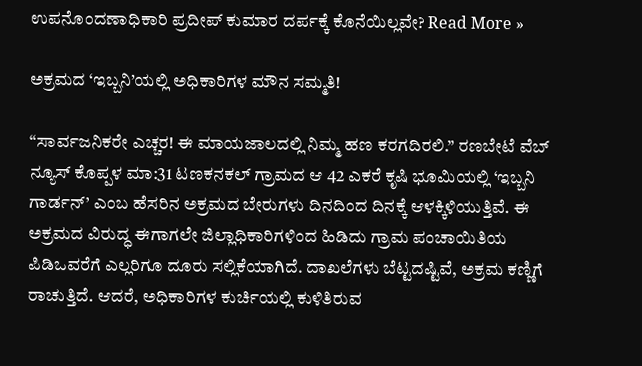ಉಪನೊಂದಣಾಧಿಕಾರಿ ಪ್ರದೀಪ್‌ ಕುಮಾರ ದರ್ಪಕ್ಕೆ ಕೊನೆಯಿಲ್ಲವೇ? Read More »

ಅಕ್ರಮದ ‘ಇಬ್ಬನಿ’ಯಲ್ಲಿ ಅಧಿಕಾರಿಗಳ ಮೌನ ಸಮ್ಮತಿ!

“ಸಾರ್ವಜನಿಕರೇ ಎಚ್ಚರ! ಈ ಮಾಯಜಾಲದಲ್ಲಿ ನಿಮ್ಮ ಹಣ ಕರಗದಿರಲಿ.” ರಣಬೇಟೆ ವೆಬ್‌ ನ್ಯೂಸ್‌ ಕೊಪ್ಪಳ ಮಾ:31 ಟಣಕನಕಲ್ ಗ್ರಾಮದ ಆ 42 ಎಕರೆ ಕೃಷಿ ಭೂಮಿಯಲ್ಲಿ ‘ಇಬ್ಬನಿ ಗಾರ್ಡನ್’ ಎಂಬ ಹೆಸರಿನ ಅಕ್ರಮದ ಬೇರುಗಳು ದಿನದಿಂದ ದಿನಕ್ಕೆ ಆಳಕ್ಕಿಳಿಯುತ್ತಿವೆ. ಈ ಅಕ್ರಮದ ವಿರುದ್ಧ ಈಗಾಗಲೇ ಜಿಲ್ಲಾಧಿಕಾರಿಗಳಿಂದ ಹಿಡಿದು ಗ್ರಾಮ ಪಂಚಾಯಿತಿಯ ಪಿಡಿಒವರೆಗೆ ಎಲ್ಲರಿಗೂ ದೂರು ಸಲ್ಲಿಕೆಯಾಗಿದೆ. ದಾಖಲೆಗಳು ಬೆಟ್ಟದಷ್ಟಿವೆ, ಅಕ್ರಮ ಕಣ್ಣಿಗೆ ರಾಚುತ್ತಿದೆ. ಆದರೆ, ಅಧಿಕಾರಿಗಳ ಕುರ್ಚಿಯಲ್ಲಿ ಕುಳಿತಿರುವ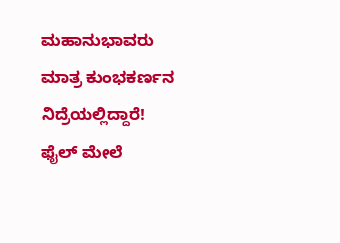ಮಹಾನುಭಾವರು ಮಾತ್ರ ಕುಂಭಕರ್ಣನ ನಿದ್ರೆಯಲ್ಲಿದ್ದಾರೆ! ಫೈಲ್ ಮೇಲೆ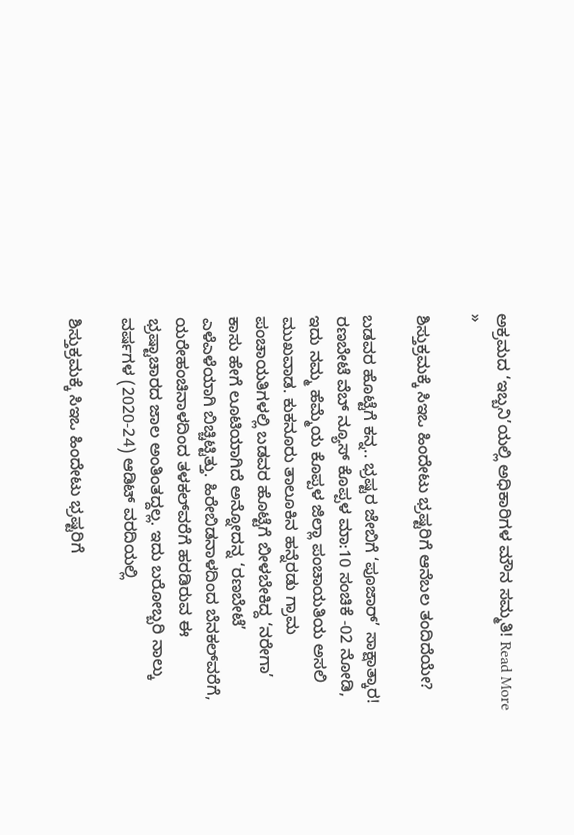ಅಕ್ರಮದ ‘ಇಬ್ಬನಿ’ಯಲ್ಲಿ ಅಧಿಕಾರಿಗಳ ಮೌನ ಸಮ್ಮತಿ! Read More »

ಶಿಸ್ತುಕ್ರಮಕ್ಕೆ ಸಿಇಒ ಹಿಂದೇಟು ಭ್ರಷ್ಟರಿಗೆ ಆನೆಬಲ ತಂದಿದೆಯೇ?

ಬಡವರ ಹೊಟ್ಟೆಗೆ ಕನ್ನ.. ಭ್ರಷ್ಟರ ಜೇಬಿಗೆ ‘ಪೂಜಾರ್’ ಸಾಕ್ಷಾತ್ಕಾರ! ರಣಬೇಟೆ ವೆಬ್‌ ನ್ಯೂಸ್‌ ಕೊಪ್ಪಳ ಮಾ:10 ಸಂಚಿಕೆ -02 ನೋಡಿ, ಇದು ನಮ್ಮ ಹೆಮ್ಮೆಯ ಕೊಪ್ಪಳ ಜಿಲ್ಲಾ ಪಂಚಾಯತಿಯ ಅಸಲಿ ಮುಖವಾಡ. ಕುಕನೂರು ತಾಲೂಕಿನ ಹನ್ನೆರಡು ಗ್ರಾಮ ಪಂಚಾಯತಿಗಳಲ್ಲಿ ಬಡವರ ಹೊಟ್ಟೆಗೆ ಬೀಳಬೇಕಿದ್ದ ‘ನರೇಗಾ’ ಕಾಸು ಹೇಗೆ ಲೂಟಿಯಾಗಿದೆ ಅನ್ನೋದನ್ನ ‘ರಣಬೇಟೆ’ ಎಳೆಎಳೆಯಾಗಿ ಬಿಚ್ಚಿಟ್ಟಿತ್ತು. ಹಿರೇಬಿಡನಾಳದಿಂದ ಬೆನಕಲ್‌ವರೆಗೆ, ಯರೇಹಂಚಿನಾಳದಿಂದ ತಳಕಲ್‌ವರೆಗೆ ಹರಡಿರುವ ಈ ಭ್ರಷ್ಟಾಚಾರದ ಜಾಲ ಅಂತಿಂತದ್ದಲ್ಲ. ಇದು ಬರೋಬ್ಬರಿ ನಾಲ್ಕು ವರ್ಷಗಳ (2020-24) ಆಡಿಟ್ ವರದಿಯಲ್ಲಿ

ಶಿಸ್ತುಕ್ರಮಕ್ಕೆ ಸಿಇಒ ಹಿಂದೇಟು ಭ್ರಷ್ಟರಿಗೆ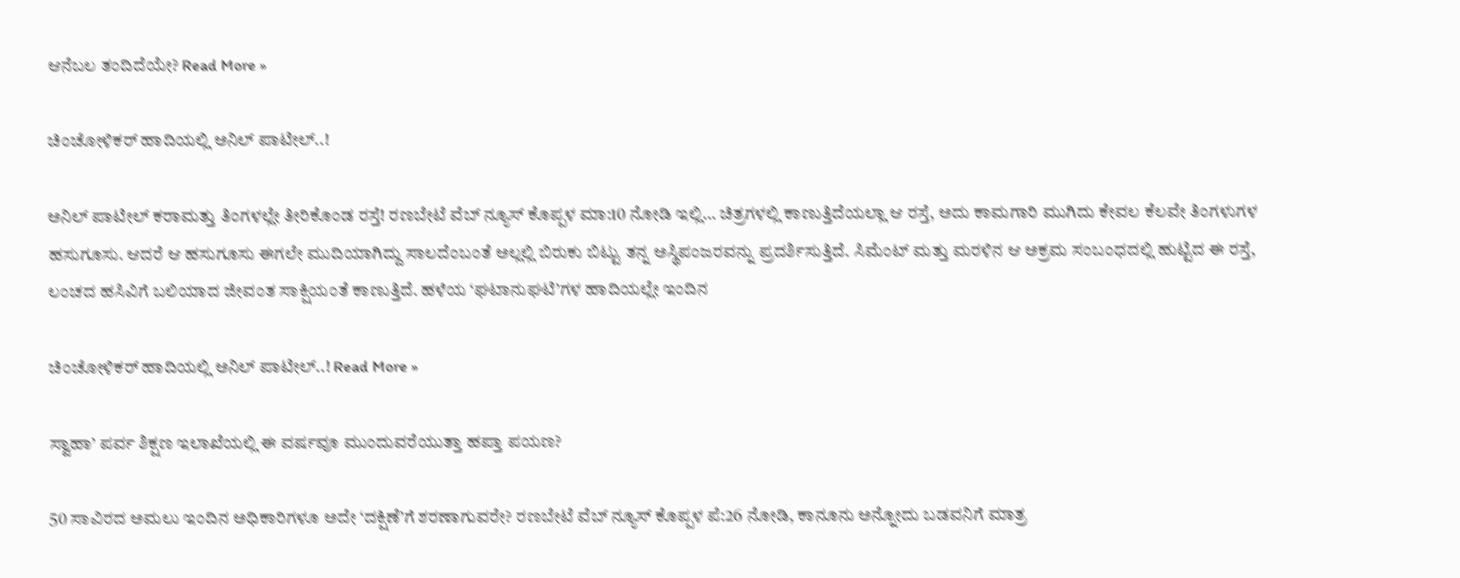ಆನೆಬಲ ತಂದಿದೆಯೇ? Read More »

ಚಿಂಚೋಳಿಕರ್ ಹಾದಿಯಲ್ಲಿ ಅನಿಲ್ ಪಾಟೀಲ್..!

ಅನಿಲ್ ಪಾಟೀಲ್ ಕರಾಮತ್ತು ತಿಂಗಳಲ್ಲೇ ತೀರಿಕೊಂಡ ರಸ್ತೆ! ರಣಬೇಟೆ ವೆಬ್‌ ನ್ಯೂಸ್‌ ಕೊಪ್ಪಳ ಮಾ:10 ನೋಡಿ ಇಲ್ಲಿ… ಚಿತ್ರಗಳಲ್ಲಿ ಕಾಣುತ್ತಿದೆಯಲ್ಲಾ ಆ ರಸ್ತೆ, ಅದು ಕಾಮಗಾರಿ ಮುಗಿದು ಕೇವಲ ಕೆಲವೇ ತಿಂಗಳುಗಳ ಹಸುಗೂಸು. ಆದರೆ ಆ ಹಸುಗೂಸು ಈಗಲೇ ಮುದಿಯಾಗಿದ್ದು ಸಾಲದೆಂಬಂತೆ ಅಲ್ಲಲ್ಲಿ ಬಿರುಕು ಬಿಟ್ಟು ತನ್ನ ಅಸ್ಥಿಪಂಜರವನ್ನು ಪ್ರದರ್ಶಿಸುತ್ತಿದೆ. ಸಿಮೆಂಟ್ ಮತ್ತು ಮರಳಿನ ಆ ಅಕ್ರಮ ಸಂಬಂಧದಲ್ಲಿ ಹುಟ್ಟಿದ ಈ ರಸ್ತೆ, ಲಂಚದ ಹಸಿವಿಗೆ ಬಲಿಯಾದ ಜೀವಂತ ಸಾಕ್ಷಿಯಂತೆ ಕಾಣುತ್ತಿದೆ. ಹಳೆಯ ‘ಘಟಾನುಘಟಿ’ಗಳ ಹಾದಿಯಲ್ಲೇ ಇಂದಿನ

ಚಿಂಚೋಳಿಕರ್ ಹಾದಿಯಲ್ಲಿ ಅನಿಲ್ ಪಾಟೀಲ್..! Read More »

ಸ್ವಾಹಾ’ ಪರ್ವ ಶಿಕ್ಷಣ ಇಲಾಖೆಯಲ್ಲಿ ಈ ವರ್ಷವೂ ಮುಂದುವರೆಯುತ್ತಾ ಹಪ್ತಾ ಪಯಣ?

50 ಸಾವಿರದ ಅಮಲು ಇಂದಿನ ಅಧಿಕಾರಿಗಳೂ ಅದೇ ‘ದಕ್ಷಿಣೆ’ಗೆ ಶರಣಾಗುವರೇ? ರಣಬೇಟೆ ವೆಬ್‌ ನ್ಯೂಸ್‌ ಕೊಪ್ಪಳ ಪೆ:26 ನೋಡಿ, ಕಾನೂನು ಅನ್ನೋದು ಬಡವನಿಗೆ ಮಾತ್ರ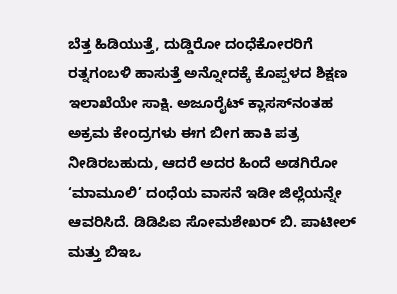ಬೆತ್ತ ಹಿಡಿಯುತ್ತೆ, ದುಡ್ಡಿರೋ ದಂಧೆಕೋರರಿಗೆ ರತ್ನಗಂಬಳಿ ಹಾಸುತ್ತೆ ಅನ್ನೋದಕ್ಕೆ ಕೊಪ್ಪಳದ ಶಿಕ್ಷಣ ಇಲಾಖೆಯೇ ಸಾಕ್ಷಿ. ಅಜೂರೈಟ್ ಕ್ಲಾಸಸ್‌ನಂತಹ ಅಕ್ರಮ ಕೇಂದ್ರಗಳು ಈಗ ಬೀಗ ಹಾಕಿ ಪತ್ರ ನೀಡಿರಬಹುದು, ಆದರೆ ಅದರ ಹಿಂದೆ ಅಡಗಿರೋ ‘ಮಾಮೂಲಿ’ ದಂಧೆಯ ವಾಸನೆ ಇಡೀ ಜಿಲ್ಲೆಯನ್ನೇ ಆವರಿಸಿದೆ. ಡಿಡಿಪಿಐ ಸೋಮಶೇಖರ್ ಬಿ. ಪಾಟೀಲ್ ಮತ್ತು ಬಿಇಒ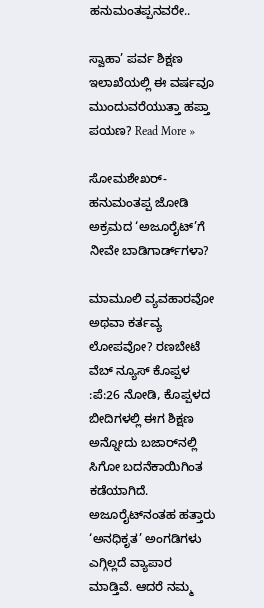ಹನುಮಂತಪ್ಪನವರೇ..

ಸ್ವಾಹಾ’ ಪರ್ವ ಶಿಕ್ಷಣ ಇಲಾಖೆಯಲ್ಲಿ ಈ ವರ್ಷವೂ ಮುಂದುವರೆಯುತ್ತಾ ಹಪ್ತಾ ಪಯಣ? Read More »

ಸೋಮಶೇಖರ್-ಹನುಮಂತಪ್ಪ ಜೋಡಿ ಅಕ್ರಮದ ‘ಅಜೂರೈಟ್’ಗೆ ನೀವೇ ಬಾಡಿಗಾರ್ಡ್‌ಗಳಾ?

ಮಾಮೂಲಿ ವ್ಯವಹಾರವೋ ಅಥವಾ ಕರ್ತವ್ಯ ಲೋಪವೋ? ರಣಬೇಟೆ ವೆಬ್‌ ನ್ಯೂಸ್‌ ಕೊಪ್ಪಳ :ಪೆ:26 ನೋಡಿ, ಕೊಪ್ಪಳದ ಬೀದಿಗಳಲ್ಲಿ ಈಗ ಶಿಕ್ಷಣ ಅನ್ನೋದು ಬಜಾರ್‌ನಲ್ಲಿ ಸಿಗೋ ಬದನೆಕಾಯಿಗಿಂತ ಕಡೆಯಾಗಿದೆ. ಅಜೂರೈಟ್‌ನಂತಹ ಹತ್ತಾರು ‘ಅನಧಿಕೃತ’ ಅಂಗಡಿಗಳು ಎಗ್ಗಿಲ್ಲದೆ ವ್ಯಾಪಾರ ಮಾಡ್ತಿವೆ. ಆದರೆ ನಮ್ಮ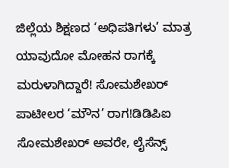ಜಿಲ್ಲೆಯ ಶಿಕ್ಷಣದ ‘ಅಧಿಪತಿಗಳು’ ಮಾತ್ರ ಯಾವುದೋ ಮೋಹನ ರಾಗಕ್ಕೆ ಮರುಳಾಗಿದ್ದಾರೆ! ಸೋಮಶೇಖರ್ ಪಾಟೀಲರ ‘ಮೌನ’ ರಾಗ!ಡಿಡಿಪಿಐ ಸೋಮಶೇಖರ್ ಅವರೇ, ಲೈಸೆನ್ಸ್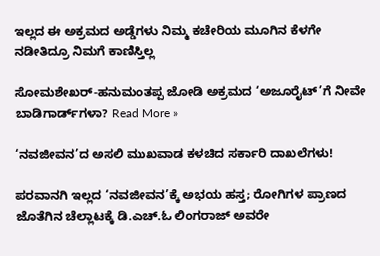ಇಲ್ಲದ ಈ ಅಕ್ರಮದ ಅಡ್ಡೆಗಳು ನಿಮ್ಮ ಕಚೇರಿಯ ಮೂಗಿನ ಕೆಳಗೇ ನಡೀತಿದ್ರೂ ನಿಮಗೆ ಕಾಣಿಸ್ತಿಲ್ಲ

ಸೋಮಶೇಖರ್-ಹನುಮಂತಪ್ಪ ಜೋಡಿ ಅಕ್ರಮದ ‘ಅಜೂರೈಟ್’ಗೆ ನೀವೇ ಬಾಡಿಗಾರ್ಡ್‌ಗಳಾ? Read More »

‘ನವಜೀವನ’ದ ಅಸಲಿ ಮುಖವಾಡ ಕಳಚಿದ ಸರ್ಕಾರಿ ದಾಖಲೆಗಳು!

ಪರವಾನಗಿ ಇಲ್ಲದ ‘ನವಜೀವನ’ಕ್ಕೆ ಅಭಯ ಹಸ್ತ; ರೋಗಿಗಳ ಪ್ರಾಣದ ಜೊತೆಗಿನ ಚೆಲ್ಲಾಟಕ್ಕೆ ಡಿ.ಎಚ್.ಓ ಲಿಂಗರಾಜ್ ಅವರೇ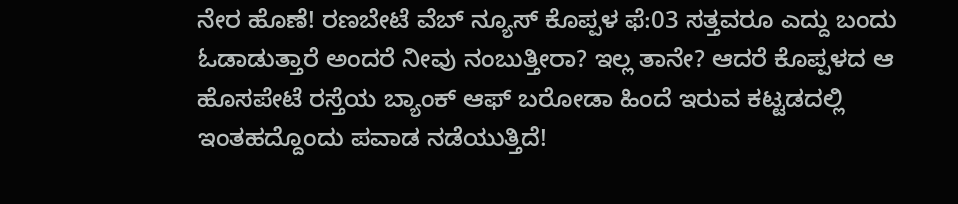ನೇರ ಹೊಣೆ! ರಣಬೇಟೆ ವೆಬ್ ನ್ಯೂಸ್ ಕೊಪ್ಪಳ ಫೆ:03 ಸತ್ತವರೂ ಎದ್ದು ಬಂದು ಓಡಾಡುತ್ತಾರೆ ಅಂದರೆ ನೀವು ನಂಬುತ್ತೀರಾ? ಇಲ್ಲ ತಾನೇ? ಆದರೆ ಕೊಪ್ಪಳದ ಆ ಹೊಸಪೇಟೆ ರಸ್ತೆಯ ಬ್ಯಾಂಕ್ ಆಫ್ ಬರೋಡಾ ಹಿಂದೆ ಇರುವ ಕಟ್ಟಡದಲ್ಲಿ ಇಂತಹದ್ದೊಂದು ಪವಾಡ ನಡೆಯುತ್ತಿದೆ!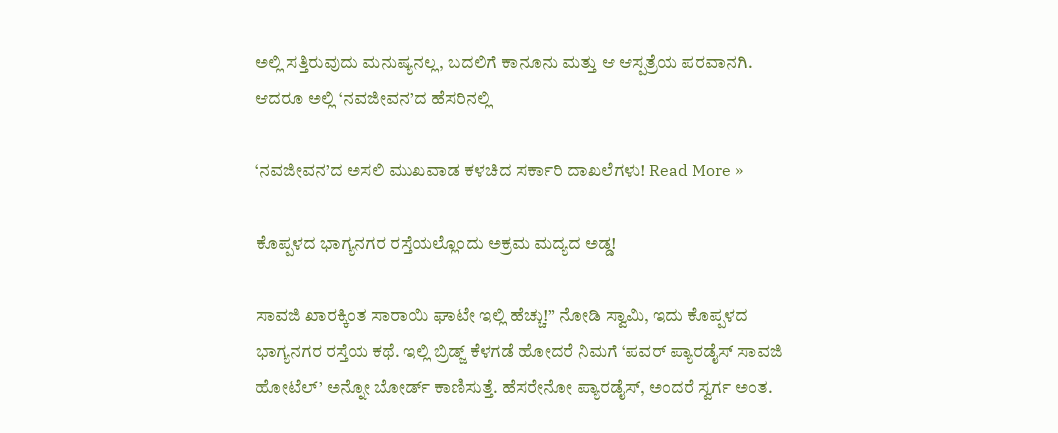ಅಲ್ಲಿ ಸತ್ತಿರುವುದು ಮನುಷ್ಯನಲ್ಲ, ಬದಲಿಗೆ ಕಾನೂನು ಮತ್ತು ಆ ಆಸ್ಪತ್ರೆಯ ಪರವಾನಗಿ. ಆದರೂ ಅಲ್ಲಿ ‘ನವಜೀವನ’ದ ಹೆಸರಿನಲ್ಲಿ

‘ನವಜೀವನ’ದ ಅಸಲಿ ಮುಖವಾಡ ಕಳಚಿದ ಸರ್ಕಾರಿ ದಾಖಲೆಗಳು! Read More »

ಕೊಪ್ಪಳದ ಭಾಗ್ಯನಗರ ರಸ್ತೆಯಲ್ಲೊಂದು ಅಕ್ರಮ ಮದ್ಯದ ಅಡ್ಡ!

ಸಾವಜಿ ಖಾರಕ್ಕಿಂತ ಸಾರಾಯಿ ಘಾಟೇ ಇಲ್ಲಿ ಹೆಚ್ಚು!” ನೋಡಿ ಸ್ವಾಮಿ, ಇದು ಕೊಪ್ಪಳದ ಭಾಗ್ಯನಗರ ರಸ್ತೆಯ ಕಥೆ. ಇಲ್ಲಿ ಬ್ರಿಡ್ಜ್ ಕೆಳಗಡೆ ಹೋದರೆ ನಿಮಗೆ ‘ಪವರ್ ಪ್ಯಾರಡೈಸ್ ಸಾವಜಿ ಹೋಟೆಲ್’ ಅನ್ನೋ ಬೋರ್ಡ್ ಕಾಣಿಸುತ್ತೆ. ಹೆಸರೇನೋ ಪ್ಯಾರಡೈಸ್, ಅಂದರೆ ಸ್ವರ್ಗ ಅಂತ.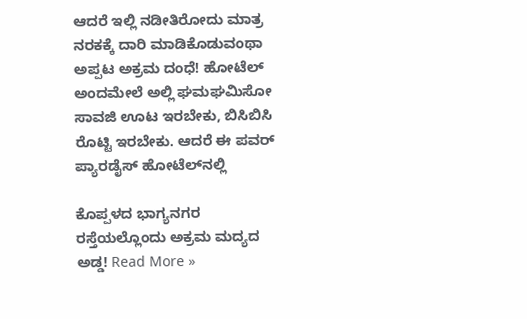ಆದರೆ ಇಲ್ಲಿ ನಡೀತಿರೋದು ಮಾತ್ರ ನರಕಕ್ಕೆ ದಾರಿ ಮಾಡಿಕೊಡುವಂಥಾ ಅಪ್ಪಟ ಅಕ್ರಮ ದಂಧೆ! ಹೋಟೆಲ್ ಅಂದಮೇಲೆ ಅಲ್ಲಿ ಘಮಘಮಿಸೋ ಸಾವಜಿ ಊಟ ಇರಬೇಕು, ಬಿಸಿಬಿಸಿ ರೊಟ್ಟಿ ಇರಬೇಕು. ಆದರೆ ಈ ಪವರ್ ಪ್ಯಾರಡೈಸ್ ಹೋಟೆಲ್‌ನಲ್ಲಿ

ಕೊಪ್ಪಳದ ಭಾಗ್ಯನಗರ ರಸ್ತೆಯಲ್ಲೊಂದು ಅಕ್ರಮ ಮದ್ಯದ ಅಡ್ಡ! Read More »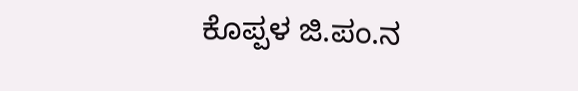ಕೊಪ್ಪಳ ಜಿ.ಪಂ.ನ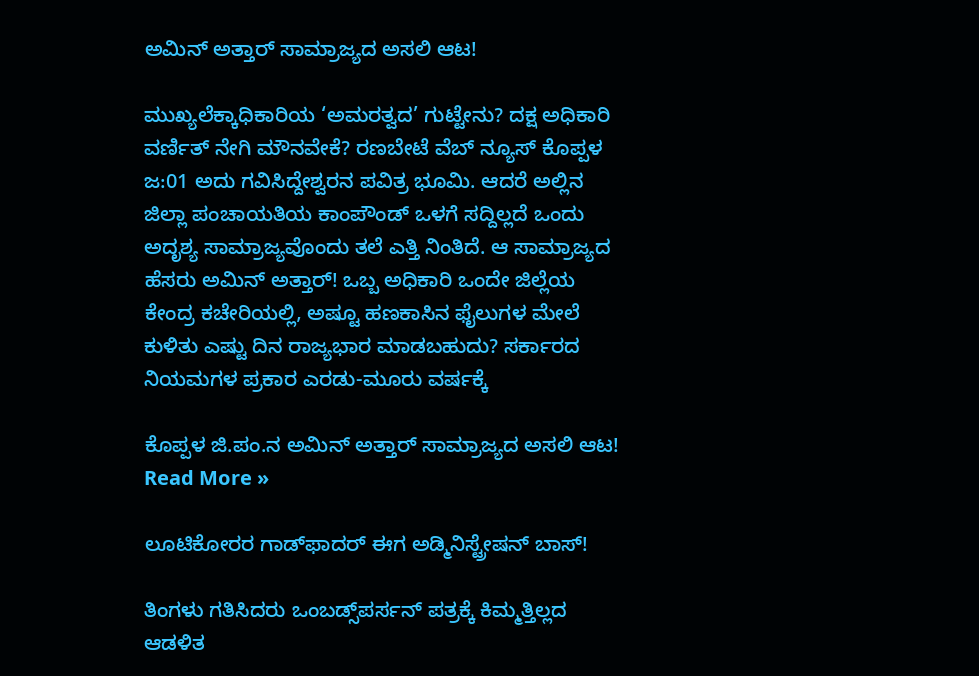ಅಮಿನ್ ಅತ್ತಾರ್ ಸಾಮ್ರಾಜ್ಯದ ಅಸಲಿ ಆಟ!

ಮುಖ್ಯಲೆಕ್ಕಾಧಿಕಾರಿಯ ‘ಅಮರತ್ವದ’ ಗುಟ್ಟೇನು? ದಕ್ಷ ಅಧಿಕಾರಿ ವರ್ಣಿತ್ ನೇಗಿ ಮೌನವೇಕೆ? ರಣಬೇಟೆ ವೆಬ್‌ ನ್ಯೂಸ್‌ ಕೊಪ್ಪಳ ಜ:01 ಅದು ಗವಿಸಿದ್ದೇಶ್ವರನ ಪವಿತ್ರ ಭೂಮಿ. ಆದರೆ ಅಲ್ಲಿನ ಜಿಲ್ಲಾ ಪಂಚಾಯತಿಯ ಕಾಂಪೌಂಡ್ ಒಳಗೆ ಸದ್ದಿಲ್ಲದೆ ಒಂದು ಅದೃಶ್ಯ ಸಾಮ್ರಾಜ್ಯವೊಂದು ತಲೆ ಎತ್ತಿ ನಿಂತಿದೆ. ಆ ಸಾಮ್ರಾಜ್ಯದ ಹೆಸರು ಅಮಿನ್ ಅತ್ತಾರ್! ಒಬ್ಬ ಅಧಿಕಾರಿ ಒಂದೇ ಜಿಲ್ಲೆಯ ಕೇಂದ್ರ ಕಚೇರಿಯಲ್ಲಿ, ಅಷ್ಟೂ ಹಣಕಾಸಿನ ಫೈಲುಗಳ ಮೇಲೆ ಕುಳಿತು ಎಷ್ಟು ದಿನ ರಾಜ್ಯಭಾರ ಮಾಡಬಹುದು? ಸರ್ಕಾರದ ನಿಯಮಗಳ ಪ್ರಕಾರ ಎರಡು-ಮೂರು ವರ್ಷಕ್ಕೆ

ಕೊಪ್ಪಳ ಜಿ.ಪಂ.ನ ಅಮಿನ್ ಅತ್ತಾರ್ ಸಾಮ್ರಾಜ್ಯದ ಅಸಲಿ ಆಟ! Read More »

ಲೂಟಿಕೋರರ ಗಾಡ್‌ಫಾದರ್ ಈಗ ಅಡ್ಮಿನಿಸ್ಟ್ರೇಷನ್ ಬಾಸ್!

ತಿಂಗಳು ಗತಿಸಿದರು ಒಂಬಡ್ಸ್‌ಪರ್ಸನ್ ಪತ್ರಕ್ಕೆ ಕಿಮ್ಮತ್ತಿಲ್ಲದ ಆಡಳಿತ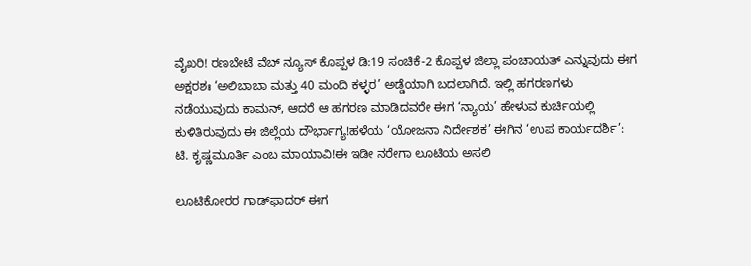ವೈಖರಿ! ರಣಬೇಟೆ ವೆಬ್‌ ನ್ಯೂಸ್‌ ಕೊಪ್ಪಳ ಡಿ:19 ಸಂಚಿಕೆ-2 ಕೊಪ್ಪಳ ಜಿಲ್ಲಾ ಪಂಚಾಯತ್ ಎನ್ನುವುದು ಈಗ ಅಕ್ಷರಶಃ ‘ಅಲಿಬಾಬಾ ಮತ್ತು 40 ಮಂದಿ ಕಳ್ಳರ’ ಅಡ್ಡೆಯಾಗಿ ಬದಲಾಗಿದೆ. ಇಲ್ಲಿ ಹಗರಣಗಳು ನಡೆಯುವುದು ಕಾಮನ್, ಆದರೆ ಆ ಹಗರಣ ಮಾಡಿದವರೇ ಈಗ ‘ನ್ಯಾಯ’ ಹೇಳುವ ಕುರ್ಚಿಯಲ್ಲಿ ಕುಳಿತಿರುವುದು ಈ ಜಿಲ್ಲೆಯ ದೌರ್ಭಾಗ್ಯ!ಹಳೆಯ ‘ಯೋಜನಾ ನಿರ್ದೇಶಕ’ ಈಗಿನ ‘ಉಪ ಕಾರ್ಯದರ್ಶಿ’: ಟಿ. ಕೃಷ್ಣಮೂರ್ತಿ ಎಂಬ ಮಾಯಾವಿ!ಈ ಇಡೀ ನರೇಗಾ ಲೂಟಿಯ ಅಸಲಿ

ಲೂಟಿಕೋರರ ಗಾಡ್‌ಫಾದರ್ ಈಗ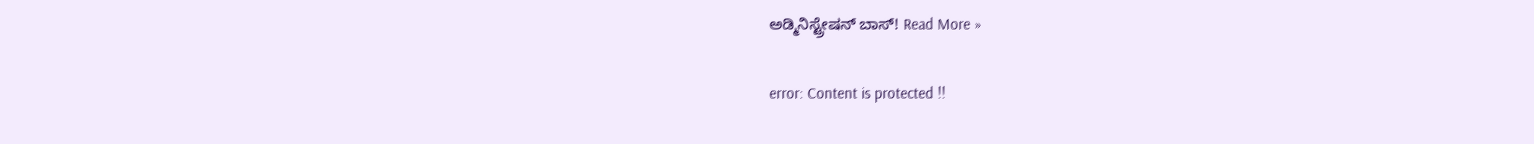ಅಡ್ಮಿನಿಸ್ಟ್ರೇಷನ್ ಬಾಸ್! Read More »

error: Content is protected !!